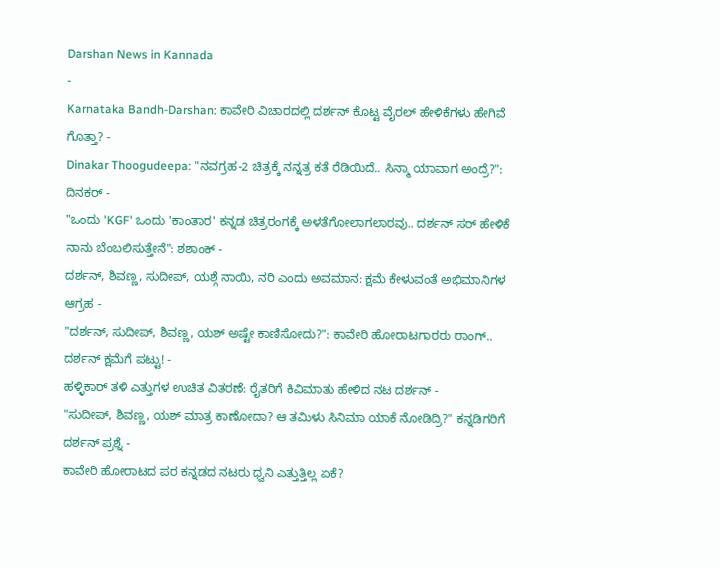Darshan News in Kannada
-
Karnataka Bandh-Darshan: ಕಾವೇರಿ ವಿಚಾರದಲ್ಲಿ ದರ್ಶನ್ ಕೊಟ್ಟ ವೈರಲ್ ಹೇಳಿಕೆಗಳು ಹೇಗಿವೆ ಗೊತ್ತಾ? -
Dinakar Thoogudeepa: "ನವಗ್ರಹ-2 ಚಿತ್ರಕ್ಕೆ ನನ್ನತ್ರ ಕತೆ ರೆಡಿಯಿದೆ.. ಸಿನ್ಮಾ ಯಾವಾಗ ಅಂದ್ರೆ?": ದಿನಕರ್ -
"ಒಂದು 'KGF' ಒಂದು 'ಕಾಂತಾರ' ಕನ್ನಡ ಚಿತ್ರರಂಗಕ್ಕೆ ಅಳತೆಗೋಲಾಗಲಾರವು.. ದರ್ಶನ್ ಸರ್ ಹೇಳಿಕೆ ನಾನು ಬೆಂಬಲಿಸುತ್ತೇನೆ": ಶಶಾಂಕ್ -
ದರ್ಶನ್, ಶಿವಣ್ಣ, ಸುದೀಪ್, ಯಶ್ಗೆ ನಾಯಿ, ನರಿ ಎಂದು ಅವಮಾನ: ಕ್ಷಮೆ ಕೇಳುವಂತೆ ಅಭಿಮಾನಿಗಳ ಆಗ್ರಹ -
"ದರ್ಶನ್, ಸುದೀಪ್, ಶಿವಣ್ಣ, ಯಶ್ ಅಷ್ಟೇ ಕಾಣಿಸೋದು?": ಕಾವೇರಿ ಹೋರಾಟಗಾರರು ರಾಂಗ್.. ದರ್ಶನ್ ಕ್ಷಮೆಗೆ ಪಟ್ಟು! -
ಹಳ್ಳಿಕಾರ್ ತಳಿ ಎತ್ತುಗಳ ಉಚಿತ ವಿತರಣೆ: ರೈತರಿಗೆ ಕಿವಿಮಾತು ಹೇಳಿದ ನಟ ದರ್ಶನ್ -
"ಸುದೀಪ್, ಶಿವಣ್ಣ, ಯಶ್ ಮಾತ್ರ ಕಾಣೋದಾ? ಆ ತಮಿಳು ಸಿನಿಮಾ ಯಾಕೆ ನೋಡಿದ್ರಿ?" ಕನ್ನಡಿಗರಿಗೆ ದರ್ಶನ್ ಪ್ರಶ್ನೆ -
ಕಾವೇರಿ ಹೋರಾಟದ ಪರ ಕನ್ನಡದ ನಟರು ಧ್ವನಿ ಎತ್ತುತ್ತಿಲ್ಲ ಏಕೆ?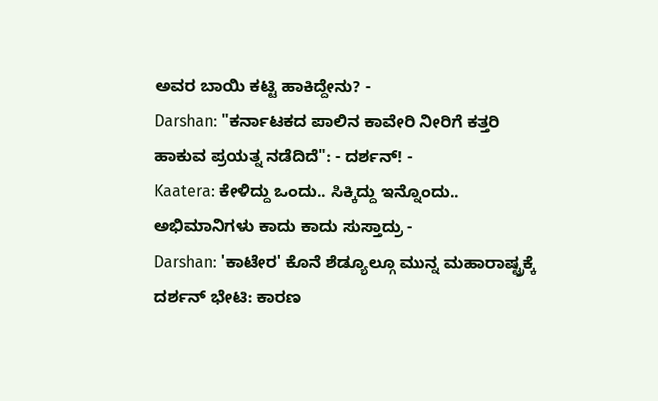ಅವರ ಬಾಯಿ ಕಟ್ಟಿ ಹಾಕಿದ್ದೇನು? -
Darshan: "ಕರ್ನಾಟಕದ ಪಾಲಿನ ಕಾವೇರಿ ನೀರಿಗೆ ಕತ್ತರಿ ಹಾಕುವ ಪ್ರಯತ್ನ ನಡೆದಿದೆ": - ದರ್ಶನ್! -
Kaatera: ಕೇಳಿದ್ದು ಒಂದು.. ಸಿಕ್ಕಿದ್ದು ಇನ್ನೊಂದು.. ಅಭಿಮಾನಿಗಳು ಕಾದು ಕಾದು ಸುಸ್ತಾದ್ರು -
Darshan: 'ಕಾಟೇರ' ಕೊನೆ ಶೆಡ್ಯೂಲ್ಗೂ ಮುನ್ನ ಮಹಾರಾಷ್ಟ್ರಕ್ಕೆ ದರ್ಶನ್ ಭೇಟಿ: ಕಾರಣ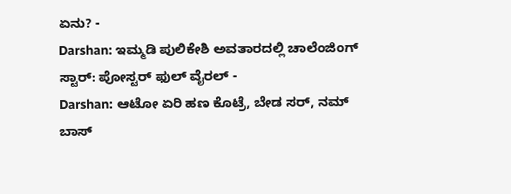ಏನು? -
Darshan: ಇಮ್ಮಡಿ ಪುಲಿಕೇಶಿ ಅವತಾರದಲ್ಲಿ ಚಾಲೆಂಜಿಂಗ್ ಸ್ಟಾರ್: ಪೋಸ್ಟರ್ ಫುಲ್ ವೈರಲ್ -
Darshan: ಆಟೋ ಏರಿ ಹಣ ಕೊಟ್ರೆ, ಬೇಡ ಸರ್, ನಮ್ ಬಾಸ್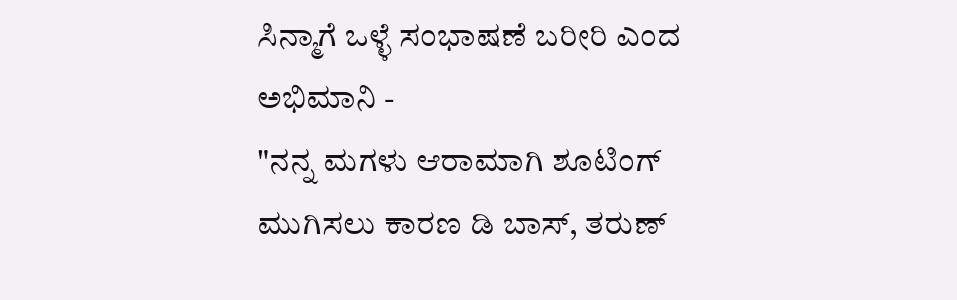ಸಿನ್ಮಾಗೆ ಒಳ್ಳೆ ಸಂಭಾಷಣೆ ಬರೀರಿ ಎಂದ ಅಭಿಮಾನಿ -
"ನನ್ನ ಮಗಳು ಆರಾಮಾಗಿ ಶೂಟಿಂಗ್ ಮುಗಿಸಲು ಕಾರಣ ಡಿ ಬಾಸ್, ತರುಣ್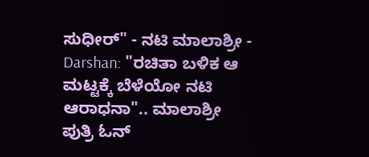ಸುಧೀರ್" - ನಟಿ ಮಾಲಾಶ್ರೀ -
Darshan: "ರಚಿತಾ ಬಳಿಕ ಆ ಮಟ್ಟಕ್ಕೆ ಬೆಳೆಯೋ ನಟಿ ಆರಾಧನಾ".. ಮಾಲಾಶ್ರೀ ಪುತ್ರಿ ಓನ್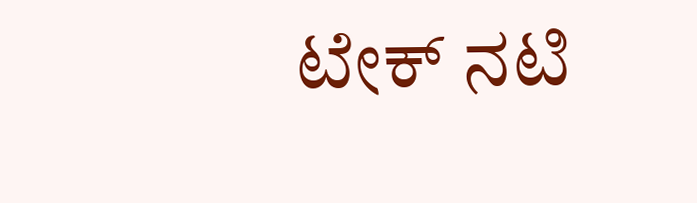ಟೇಕ್ ನಟಿ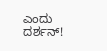ಎಂದು ದರ್ಶನ್!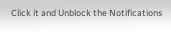Click it and Unblock the Notifications